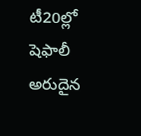టీ20ల్లో షెఫాలీ అరుదైన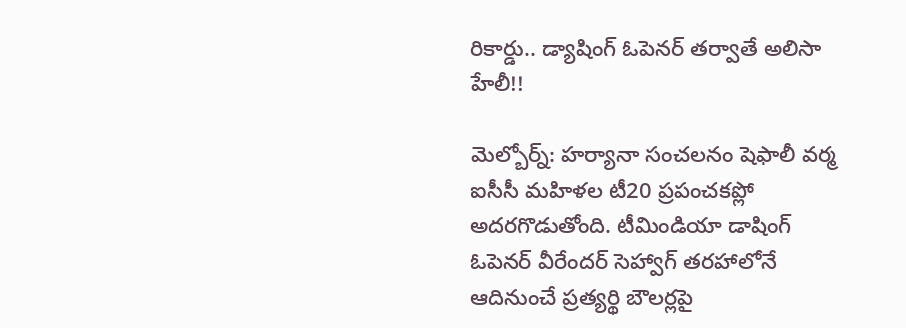రికార్డు.. డ్యాషింగ్ ఓపెనర్ తర్వాతే అలిసా హేలీ!!

మెల్బోర్న్: హర్యానా సంచలనం షెఫాలీ వర్మ ఐసీసీ మహిళల టీ20 ప్రపంచకప్లో అదరగొడుతోంది. టీమిండియా డాషింగ్ ఓపెనర్ వీరేందర్ సెహ్వాగ్ తరహాలోనే ఆదినుంచే ప్రత్యర్థి బౌలర్లపై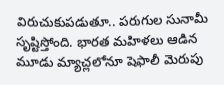విరుచుకుపడుతూ.. పరుగుల సునామీ సృష్టిస్తోంది. భారత మహిళలు ఆడిన మూడు మ్యాచ్లలోనూ షెఫాలీ మెరుపు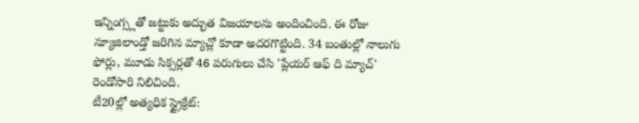ఇన్నింగ్స్లతో జట్టుకు అద్భుత విజయాలను అందించింది. ఈ రోజు న్యూజిలాండ్తో జరిగిన మ్యాచ్లో కూడా అదరగొట్టింది. 34 బంతుల్లో నాలుగు ఫోర్లు, మూడు సిక్సర్లతో 46 పరుగులు చేసి 'ప్లేయర్ ఆఫ్ ది మ్యాచ్' రెండోసారి నిలిచింది.
టీ20ల్లో అత్యధిక స్ట్రైక్రేట్: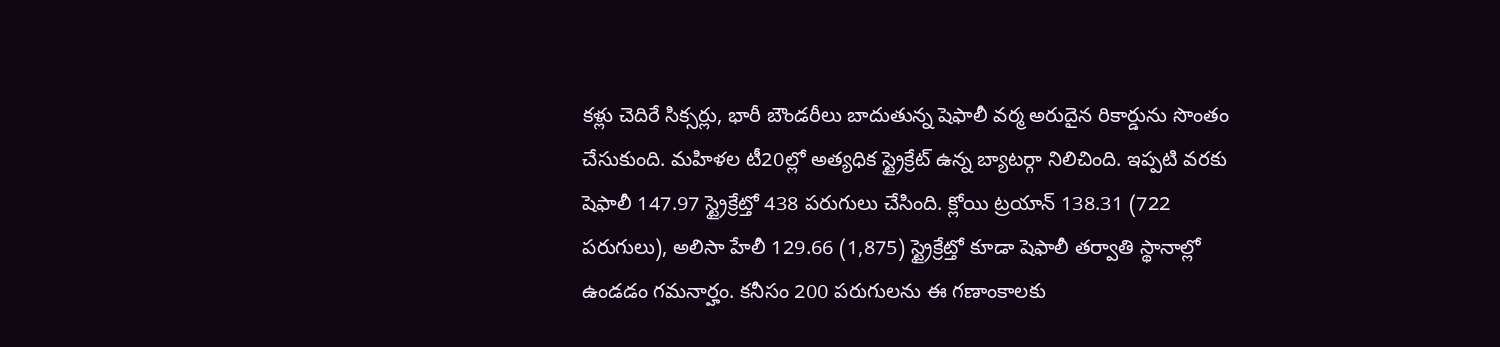కళ్లు చెదిరే సిక్సర్లు, భారీ బౌండరీలు బాదుతున్న షెఫాలీ వర్మ అరుదైన రికార్డును సొంతం చేసుకుంది. మహిళల టీ20ల్లో అత్యధిక స్ట్రైక్రేట్ ఉన్న బ్యాటర్గా నిలిచింది. ఇప్పటి వరకు షెఫాలీ 147.97 స్ట్రైక్రేట్తో 438 పరుగులు చేసింది. క్లోయి ట్రయాన్ 138.31 (722 పరుగులు), అలిసా హేలీ 129.66 (1,875) స్ట్రైక్రేట్తో కూడా షెఫాలీ తర్వాతి స్థానాల్లో ఉండడం గమనార్హం. కనీసం 200 పరుగులను ఈ గణాంకాలకు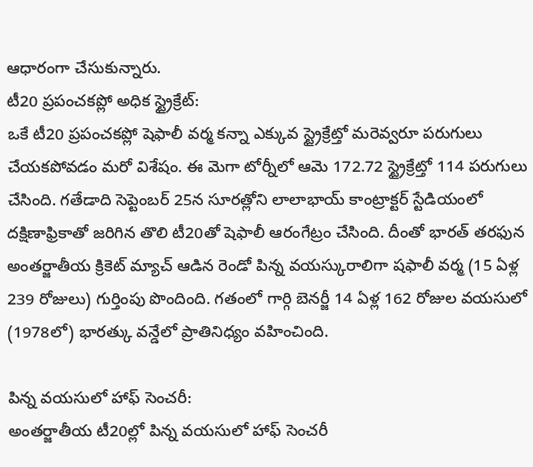ఆధారంగా చేసుకున్నారు.
టీ20 ప్రపంచకప్లో అధిక స్ట్రైక్రేట్:
ఒకే టీ20 ప్రపంచకప్లో షెఫాలీ వర్మ కన్నా ఎక్కువ స్ట్రైక్రేట్తో మరెవ్వరూ పరుగులు చేయకపోవడం మరో విశేషం. ఈ మెగా టోర్నీలో ఆమె 172.72 స్ట్రైక్రేట్తో 114 పరుగులు చేసింది. గతేడాది సెప్టెంబర్ 25న సూరత్లోని లాలాభాయ్ కాంట్రాక్టర్ స్టేడియంలో దక్షిణాఫ్రికాతో జరిగిన తొలి టీ20తో షెఫాలీ ఆరంగేట్రం చేసింది. దీంతో భారత్ తరఫున అంతర్జాతీయ క్రికెట్ మ్యాచ్ ఆడిన రెండో పిన్న వయస్కురాలిగా షఫాలీ వర్మ (15 ఏళ్ల 239 రోజులు) గుర్తింపు పొందింది. గతంలో గార్గి బెనర్జీ 14 ఏళ్ల 162 రోజుల వయసులో (1978లో) భారత్కు వన్డేలో ప్రాతినిధ్యం వహించింది.

పిన్న వయసులో హాఫ్ సెంచరీ:
అంతర్జాతీయ టీ20ల్లో పిన్న వయసులో హాఫ్ సెంచరీ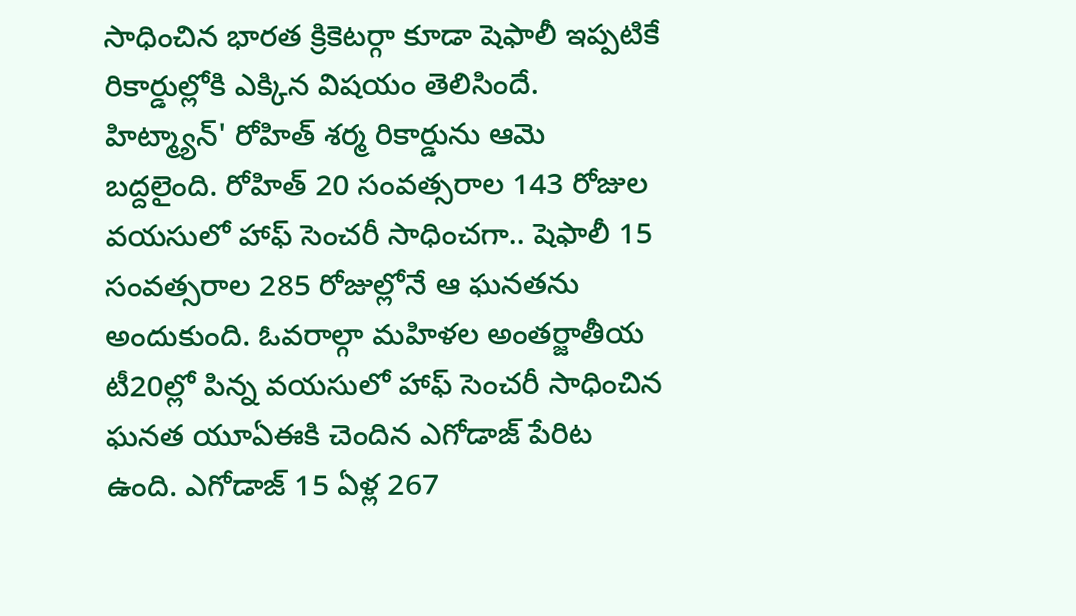సాధించిన భారత క్రికెటర్గా కూడా షెఫాలీ ఇప్పటికే రికార్డుల్లోకి ఎక్కిన విషయం తెలిసిందే. హిట్మ్యాన్' రోహిత్ శర్మ రికార్డును ఆమె బద్దలైంది. రోహిత్ 20 సంవత్సరాల 143 రోజుల వయసులో హాఫ్ సెంచరీ సాధించగా.. షెఫాలీ 15 సంవత్సరాల 285 రోజుల్లోనే ఆ ఘనతను అందుకుంది. ఓవరాల్గా మహిళల అంతర్జాతీయ టీ20ల్లో పిన్న వయసులో హాఫ్ సెంచరీ సాధించిన ఘనత యూఏఈకి చెందిన ఎగోడాజ్ పేరిట ఉంది. ఎగోడాజ్ 15 ఏళ్ల 267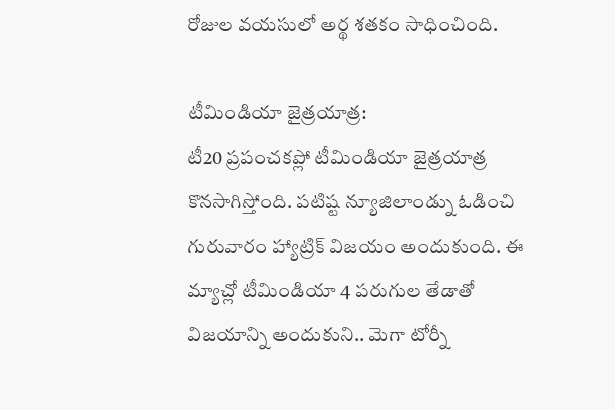రోజుల వయసులో అర్థ శతకం సాధించింది.

టీమిండియా జైత్రయాత్ర:
టీ20 ప్రపంచకప్లో టీమిండియా జైత్రయాత్ర కొనసాగిస్తోంది. పటిష్ట న్యూజిలాండ్ను ఓడించి గురువారం హ్యాట్రిక్ విజయం అందుకుంది. ఈ మ్యాచ్లో టీమిండియా 4 పరుగుల తేడాతో విజయాన్ని అందుకుని.. మెగా టోర్నీ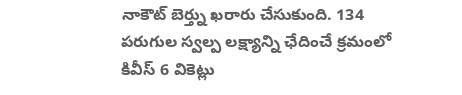నాకౌట్ బెర్త్ను ఖరారు చేసుకుంది. 134 పరుగుల స్వల్ప లక్ష్యాన్ని ఛేదించే క్రమంలో కివీస్ 6 వికెట్లు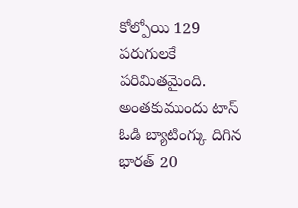కోల్పోయి 129 పరుగులకే పరిమితమైంది. అంతకుముందు టాస్ ఓడి బ్యాటింగ్కు దిగిన భారత్ 20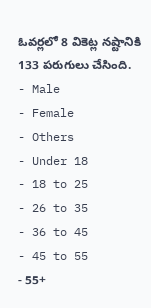ఓవర్లలో 8 వికెట్ల నష్టానికి 133 పరుగులు చేసింది.
- Male
- Female
- Others
- Under 18
- 18 to 25
- 26 to 35
- 36 to 45
- 45 to 55
- 55+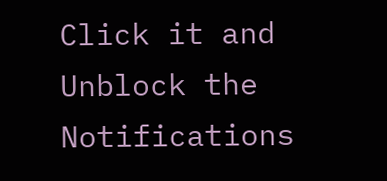Click it and Unblock the Notifications